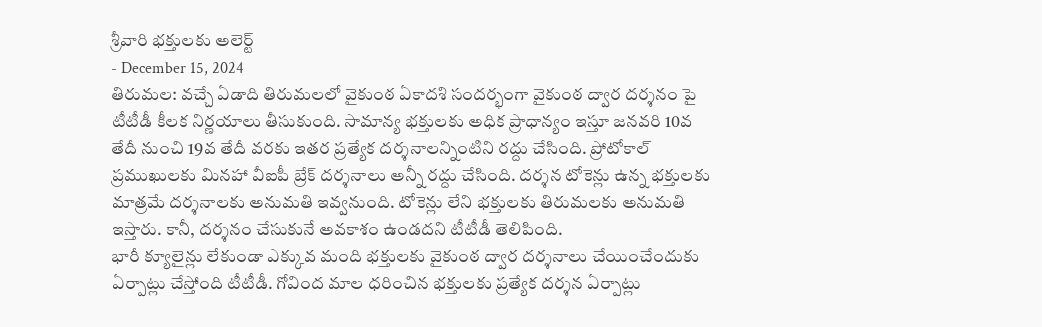శ్రీవారి భక్తులకు అలెర్ట్
- December 15, 2024
తిరుమల: వచ్చే ఏడాది తిరుమలలో వైకుంఠ ఏకాదశి సందర్భంగా వైకుంఠ ద్వార దర్శనం పై టీటీడీ కీలక నిర్ణయాలు తీసుకుంది. సామాన్య భక్తులకు అధిక ప్రాధాన్యం ఇస్తూ జనవరి 10వ తేదీ నుంచి 19వ తేదీ వరకు ఇతర ప్రత్యేక దర్శనాలన్నింటిని రద్దు చేసింది. ప్రోటోకాల్ ప్రముఖులకు మినహా వీఐపీ బ్రేక్ దర్శనాలు అన్నీ రద్దు చేసింది. దర్శన టోకెన్లు ఉన్న భక్తులకు మాత్రమే దర్శనాలకు అనుమతి ఇవ్వనుంది. టోకెన్లు లేని భక్తులకు తిరుమలకు అనుమతి ఇస్తారు. కానీ, దర్శనం చేసుకునే అవకాశం ఉండదని టీటీడీ తెలిపింది.
భారీ క్యూలైన్లు లేకుండా ఎక్కువ మంది భక్తులకు వైకుంఠ ద్వార దర్శనాలు చేయించేందుకు ఏర్పాట్లు చేస్తోంది టీటీడీ. గోవింద మాల ధరించిన భక్తులకు ప్రత్యేక దర్శన ఏర్పాట్లు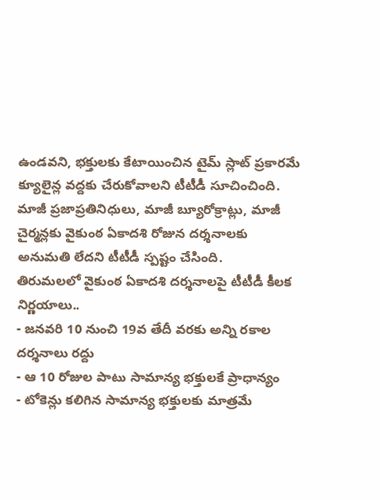ఉండవని, భక్తులకు కేటాయించిన టైమ్ స్లాట్ ప్రకారమే క్యూలైన్ల వద్దకు చేరుకోవాలని టీటీడీ సూచించింది. మాజీ ప్రజాప్రతినిధులు, మాజీ బ్యూరోక్రాట్లు, మాజీ చైర్మన్లకు వైకుంఠ ఏకాదశి రోజున దర్శనాలకు అనుమతి లేదని టీటీడీ స్పష్టం చేసింది.
తిరుమలలో వైకుంఠ ఏకాదశి దర్శనాలపై టీటీడీ కీలక నిర్ణయాలు..
- జనవరి 10 నుంచి 19వ తేదీ వరకు అన్ని రకాల దర్శనాలు రద్దు
- ఆ 10 రోజుల పాటు సామాన్య భక్తులకే ప్రాధాన్యం
- టోకెన్లు కలిగిన సామాన్య భక్తులకు మాత్రమే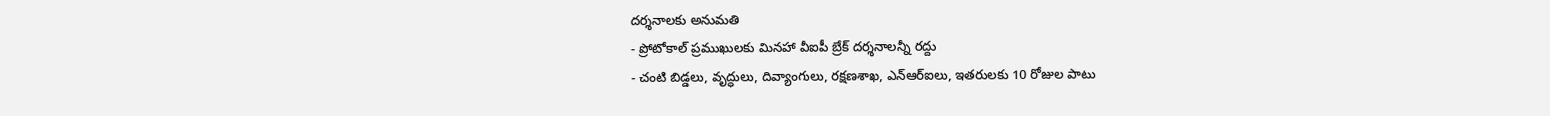దర్శనాలకు అనుమతి
- ప్రోటోకాల్ ప్రముఖులకు మినహా వీఐపీ బ్రేక్ దర్శనాలన్నీ రద్దు
- చంటి బిడ్డలు, వృద్ధులు, దివ్యాంగులు, రక్షణశాఖ, ఎన్ఆర్ఐలు, ఇతరులకు 10 రోజుల పాటు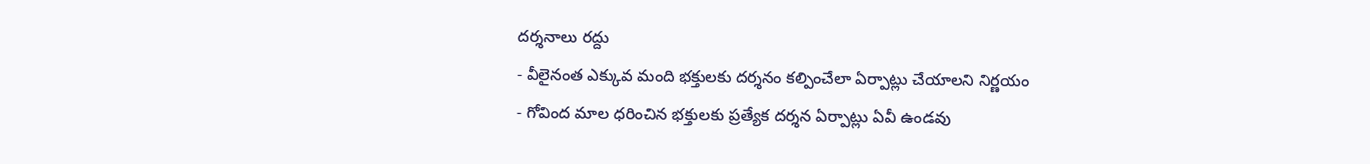దర్శనాలు రద్దు
- వీలైనంత ఎక్కువ మంది భక్తులకు దర్శనం కల్పించేలా ఏర్పాట్లు చేయాలని నిర్ణయం
- గోవింద మాల ధరించిన భక్తులకు ప్రత్యేక దర్శన ఏర్పాట్లు ఏవీ ఉండవు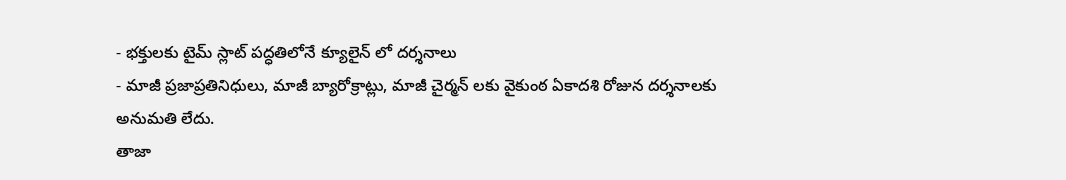- భక్తులకు టైమ్ స్లాట్ పద్ధతిలోనే క్యూలైన్ లో దర్శనాలు
- మాజీ ప్రజాప్రతినిధులు, మాజీ బ్యారోక్రాట్లు, మాజీ చైర్మన్ లకు వైకుంఠ ఏకాదశి రోజున దర్శనాలకు అనుమతి లేదు.
తాజా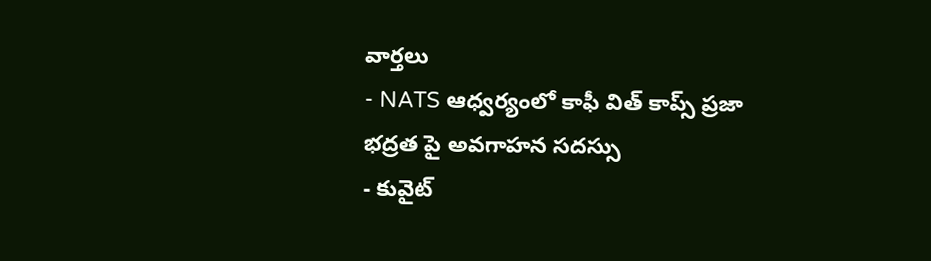వార్తలు
- NATS ఆధ్వర్యంలో కాఫీ విత్ కాప్స్ ప్రజా భద్రత పై అవగాహన సదస్సు
- కువైట్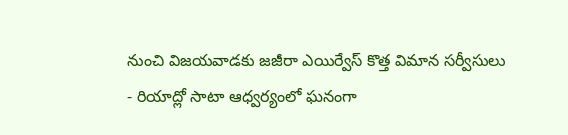నుంచి విజయవాడకు జజీరా ఎయిర్వేస్ కొత్త విమాన సర్వీసులు
- రియాద్లో సాటా ఆధ్వర్యంలో ఘనంగా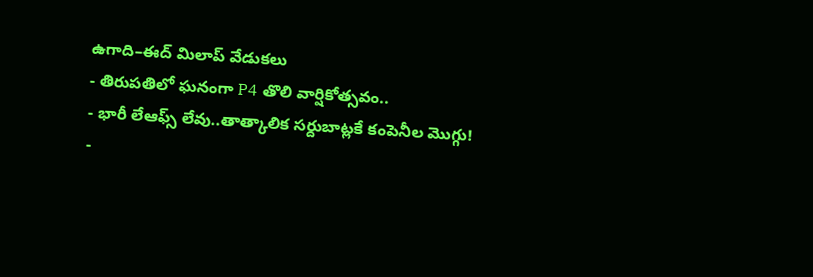ఉగాది–ఈద్ మిలాప్ వేడుకలు
- తిరుపతిలో ఘనంగా P4 తొలి వార్షికోత్సవం..
- భారీ లేఆఫ్స్ లేవు..తాత్కాలిక సర్దుబాట్లకే కంపెనీల మొగ్గు!
-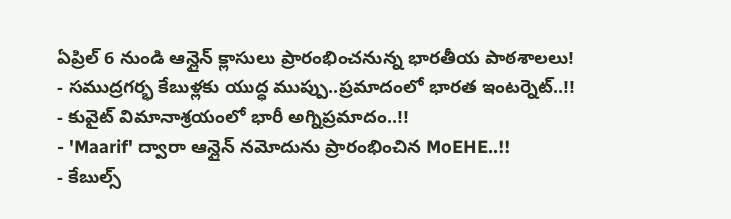ఏప్రిల్ 6 నుండి ఆన్లైన్ క్లాసులు ప్రారంభించనున్న భారతీయ పాఠశాలలు!
- సముద్రగర్భ కేబుళ్లకు యుద్ధ ముప్పు..ప్రమాదంలో భారత ఇంటర్నెట్..!!
- కువైట్ విమానాశ్రయంలో భారీ అగ్నిప్రమాదం..!!
- 'Maarif' ద్వారా ఆన్లైన్ నమోదును ప్రారంభించిన MoEHE..!!
- కేబుల్స్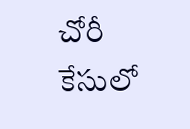చోరీ కేసులో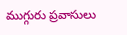ముగ్గురు ప్రవాసులు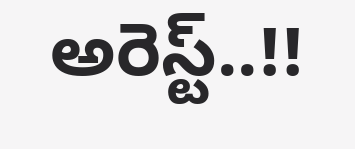అరెస్ట్..!!